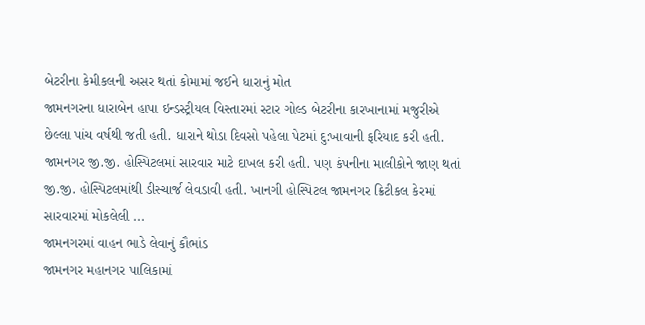બેટરીના કેમીકલની અસર થતાં કોમામાં જઈને ધારાનું મોત
જામનગરના ધારાબેન હાપા ઇન્ડસ્ટ્રીયલ વિસ્તારમાં સ્ટાર ગોલ્ડ બેટરીના કારખાનામાં મજુરીએ છેલ્લા પાંચ વર્ષથી જતી હતી. ધારાને થોડા દિવસો પહેલા પેટમાં દુ:ખાવાની ફરિયાદ કરી હતી. જામનગર જી.જી. હોસ્પિટલમાં સારવાર માટે દાખલ કરી હતી. પણ કંપનીના માલીકોને જાણ થતાં જી.જી. હોસ્પિટલમાંથી ડીસ્ચાર્જ લેવડાવી હતી. ખાનગી હોસ્પિટલ જામનગર ક્રિટીકલ કેરમાં સારવારમાં મોકલેલી ...
જામનગરમાં વાહન ભાડે લેવાનું કૌભાંડ
જામનગર મહાનગર પાલિકામાં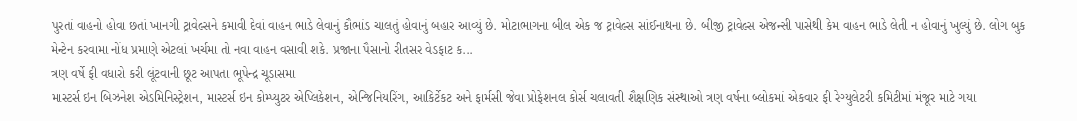પુરતાં વાહનો હોવા છતાં ખાનગી ટ્રાવેલ્સને કમાવી દેવાં વાહન ભાડે લેવાનું કૌભાંડ ચાલતું હોવાનું બહાર આવ્યું છે. મોટાભાગના બીલ એક જ ટ્રાવેલ્સ સાંઈનાથના છે. બીજી ટ્રાવેલ્સ એજન્સી પાસેથી કેમ વાહન ભાડે લેતી ન હોવાનું ખુલ્યું છે. લોગ બુક મેન્ટેન કરવામા નોંધ પ્રમાણે એટલાં ખર્ચમા તો નવા વાહન વસાવી શકે. પ્રજાના પૈસાનો રીતસર વેડફાટ ક...
ત્રણ વર્ષે ફી વધારો કરી લૂંટવાની છૂટ આપતા ભૂપેન્દ્ર ચૂડાસમા
માસ્ટર્સ ઇન બિઝનેશ એડમિનિસ્ટ્રેશન, માસ્ટર્સ ઇન કોમ્પ્યુટર એપ્લિકેશન, એન્જિનિયરિંગ, આકિર્ટેકટ અને ફાર્મસી જેવા પ્રોફેશનલ કોર્સ ચલાવતી શૈક્ષણિક સંસ્થાઓ ત્રણ વર્ષના બ્લોકમાં એકવાર ફી રેગ્યુલેટરી કમિટીમાં મંજૂર માટે ગયા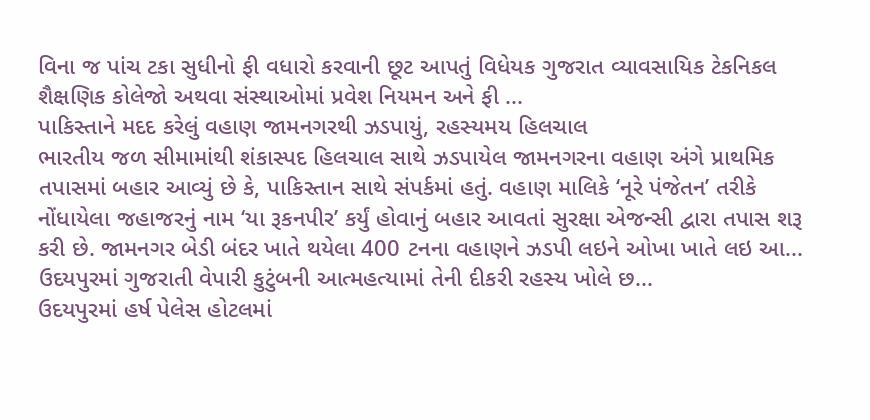વિના જ પાંચ ટકા સુધીનો ફી વધારો કરવાની છૂટ આપતું વિધેયક ગુજરાત વ્યાવસાયિક ટેકનિકલ શૈક્ષણિક કોલેજો અથવા સંસ્થાઓમાં પ્રવેશ નિયમન અને ફી ...
પાકિસ્તાને મદદ કરેલું વહાણ જામનગરથી ઝડપાયું, રહસ્યમય હિલચાલ
ભારતીય જળ સીમામાંથી શંકાસ્પદ હિલચાલ સાથે ઝડપાયેલ જામનગરના વહાણ અંગે પ્રાથમિક તપાસમાં બહાર આવ્યું છે કે, પાકિસ્તાન સાથે સંપર્કમાં હતું. વહાણ માલિકે ‘નૂરે પંજેતન’ તરીકે નોંધાયેલા જહાજરનું નામ ‘યા રૂકનપીર’ કર્યું હોવાનું બહાર આવતાં સુરક્ષા એજન્સી દ્વારા તપાસ શરૂ કરી છે. જામનગર બેડી બંદર ખાતે થયેલા 400 ટનના વહાણને ઝડપી લઇને ઓખા ખાતે લઇ આ...
ઉદયપુરમાં ગુજરાતી વેપારી કુટુંબની આત્મહત્યામાં તેની દીકરી રહસ્ય ખોલે છ...
ઉદયપુરમાં હર્ષ પેલેસ હોટલમાં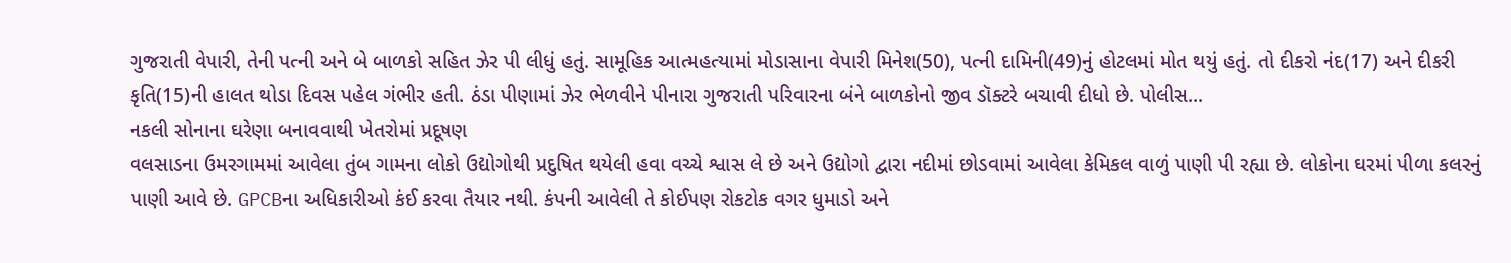ગુજરાતી વેપારી, તેની પત્ની અને બે બાળકો સહિત ઝેર પી લીધું હતું. સામૂહિક આત્મહત્યામાં મોડાસાના વેપારી મિનેશ(50), પત્ની દામિની(49)નું હોટલમાં મોત થયું હતું. તો દીકરો નંદ(17) અને દીકરી કૃતિ(15)ની હાલત થોડા દિવસ પહેલ ગંભીર હતી. ઠંડા પીણામાં ઝેર ભેળવીને પીનારા ગુજરાતી પરિવારના બંને બાળકોનો જીવ ડૉક્ટરે બચાવી દીધો છે. પોલીસ...
નકલી સોનાના ઘરેણા બનાવવાથી ખેતરોમાં પ્રદૂષણ
વલસાડના ઉમરગામમાં આવેલા તુંબ ગામના લોકો ઉદ્યોગોથી પ્રદુષિત થયેલી હવા વચ્ચે શ્વાસ લે છે અને ઉદ્યોગો દ્વારા નદીમાં છોડવામાં આવેલા કેમિકલ વાળું પાણી પી રહ્યા છે. લોકોના ઘરમાં પીળા કલરનું પાણી આવે છે. GPCBના અધિકારીઓ કંઈ કરવા તૈયાર નથી. કંપની આવેલી તે કોઈપણ રોકટોક વગર ધુમાડો અને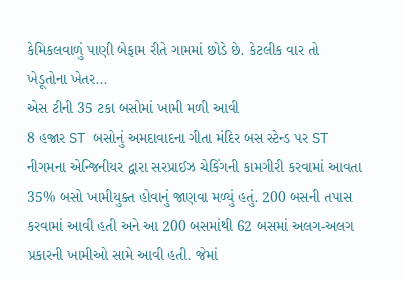કેમિકલવાળું પાણી બેફામ રીતે ગામમાં છોડે છે. કેટલીક વાર તો ખેડૂતોના ખેતર...
એસ ટીની 35 ટકા બસોમાં ખામી મળી આવી
8 હજાર ST બસોનું અમદાવાદના ગીતા મંદિર બસ સ્ટેન્ડ પર ST નીગમના એન્જિનીયર દ્વારા સરપ્રાઈઝ ચેકિંગની કામગીરી કરવામાં આવતા 35% બસો ખામીયુક્ત હોવાનું જાણવા મળ્યું હતું. 200 બસની તપાસ કરવામાં આવી હતી અને આ 200 બસમાંથી 62 બસમાં અલગ-અલગ પ્રકારની ખામીઓ સામે આવી હતી. જેમાં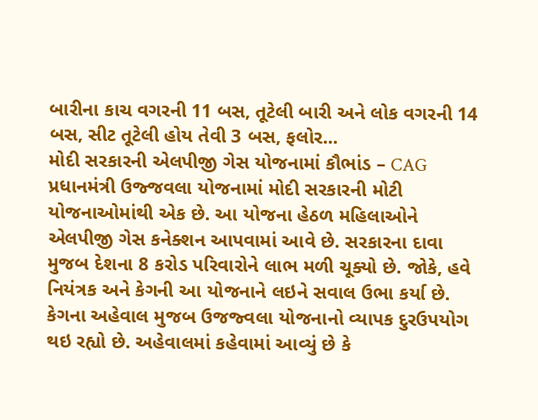બારીના કાચ વગરની 11 બસ, તૂટેલી બારી અને લોક વગરની 14 બસ, સીટ તૂટેલી હોય તેવી 3 બસ, ફલોર...
મોદી સરકારની એલપીજી ગેસ યોજનામાં કૌભાંડ – CAG
પ્રધાનમંત્રી ઉજ્જવલા યોજનામાં મોદી સરકારની મોટી યોજનાઓમાંથી એક છે. આ યોજના હેઠળ મહિલાઓને એલપીજી ગેસ કનેક્શન આપવામાં આવે છે. સરકારના દાવા મુજબ દેશના 8 કરોડ પરિવારોને લાભ મળી ચૂક્યો છે. જોકે, હવે નિયંત્રક અને કેગની આ યોજનાને લઇને સવાલ ઉભા કર્યા છે. કેગના અહેવાલ મુજબ ઉજજ્વલા યોજનાનો વ્યાપક દુરઉપયોગ થઇ રહ્યો છે. અહેવાલમાં કહેવામાં આવ્યું છે કે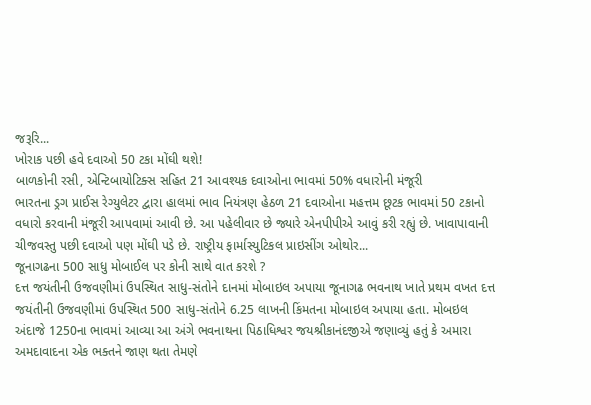જરૂરિ...
ખોરાક પછી હવે દવાઓ 50 ટકા મોંઘી થશે!
બાળકોની રસી, એન્ટિબાયોટિક્સ સહિત 21 આવશ્યક દવાઓના ભાવમાં 50% વધારોની મંજૂરી
ભારતના ડ્રગ પ્રાઈસ રેગ્યુલેટર દ્વારા હાલમાં ભાવ નિયંત્રણ હેઠળ 21 દવાઓના મહત્તમ છૂટક ભાવમાં 50 ટકાનો વધારો કરવાની મંજૂરી આપવામાં આવી છે. આ પહેલીવાર છે જ્યારે એનપીપીએ આવું કરી રહ્યું છે. ખાવાપાવાની ચીજવસ્તુ પછી દવાઓ પણ મોંઘી પડે છે. રાષ્ટ્રીય ફાર્માસ્યુટિકલ પ્રાઇસીંગ ઓથોર...
જૂનાગઢના 500 સાધુ મોબાઈલ પર કોની સાથે વાત કરશે ?
દત્ત જયંતીની ઉજવણીમાં ઉપસ્થિત સાધુ-સંતોને દાનમાં મોબાઇલ અપાયા જૂનાગઢ ભવનાથ ખાતે પ્રથમ વખત દત્ત જયંતીની ઉજવણીમાં ઉપસ્થિત 500 સાધુ-સંતોને 6.25 લાખની કિંમતના મોબાઇલ અપાયા હતા. મોબઇલ અંદાજે 1250ના ભાવમાં આવ્યા આ અંગે ભવનાથના પિઠાધિશ્વર જયશ્રીકાનંદજીએ જણાવ્યું હતું કે અમારા અમદાવાદના એક ભક્તને જાણ થતા તેમણે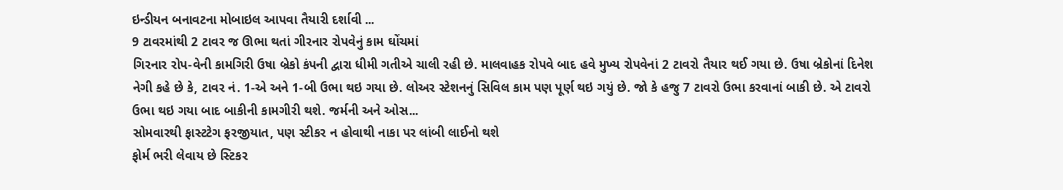ઇન્ડીયન બનાવટના મોબાઇલ આપવા તૈયારી દર્શાવી ...
9 ટાવરમાંથી 2 ટાવર જ ઊભા થતાં ગીરનાર રોપવેનું કામ ઘોંચમાં
ગિરનાર રોપ-વેની કામગિરી ઉષા બ્રેકો કંપની દ્વારા ધીમી ગતીએ ચાલી રહી છે. માલવાહક રોપવે બાદ હવે મુખ્ય રોપવેનાં 2 ટાવરો તૈયાર થઈ ગયા છે. ઉષા બ્રેકોનાં દિનેશ નેગી કહે છે કે, ટાવર નં. 1-એ અને 1-બી ઉભા થઇ ગયા છે. લોઅર સ્ટેશનનું સિવિલ કામ પણ પૂર્ણ થઇ ગયું છે. જો કે હજુ 7 ટાવરો ઉભા કરવાનાં બાકી છે. એ ટાવરો ઉભા થઇ ગયા બાદ બાકીની કામગીરી થશે. જર્મની અને ઓસ...
સોમવારથી ફાસ્ટટેગ ફરજીયાત, પણ સ્ટીકર ન હોવાથી નાકા પર લાંબી લાઈનો થશે
ફોર્મ ભરી લેવાય છે સ્ટિકર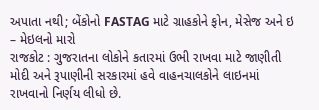અપાતા નથી; બેંકોનો FASTAG માટે ગ્રાહકોને ફોન, મેસેજ અને ઇ – મેઇલનો મારો
રાજકોટ : ગુજરાતના લોકોને કતારમાં ઉભી રાખવા માટે જાણીતી મોદી અને રૂપાણીની સરકારમાં હવે વાહનચાલકોને લાઇનમાં રાખવાનો નિર્ણય લીધો છે.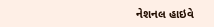નેશનલ હાઇવે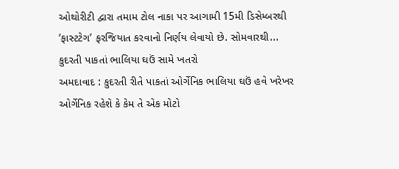ઓથોરીટી દ્વારા તમામ ટોલ નાકા પર આગામી 15મી ડિસેમ્બરથી ‘ફાસ્ટટેગ’ ફરજિયાત કરવાનો નિર્ણય લેવાયો છે. સોમવારથી...
કુદરતી પાકતાં ભાલિયા ઘઉં સામે ખતરો
અમદાવાદ : કુદરતી રીતે પાકતાં ઓર્ગેનિક ભાલિયા ઘઉં હવે ખરેખર ઓર્ગેનિક રહેશે કે કેમ તે એક મોટો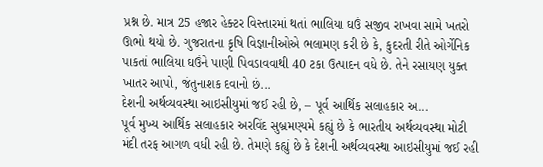પ્રશ્ન છે. માત્ર 25 હજાર હેક્ટર વિસ્તારમાં થતાં ભાલિયા ઘઉં સજીવ રાખવા સામે ખતરો ઊભો થયો છે. ગુજરાતના કૃષિ વિજ્ઞાનીઓએ ભલામણ કરી છે કે, કુદરતી રીતે ઓર્ગેનિક પાકતાં ભાલિયા ઘઉંને પાણી પિવડાવવાથી 40 ટકા ઉત્પાદન વધે છે. તેને રસાયણ યુક્ત ખાતર આપો, જંતુનાશક દવાનો છં...
દેશની અર્થવ્યવસ્થા આઇસીયુમાં જઈ રહી છે, – પૂર્વ આર્થિક સલાહકાર અ...
પૂર્વ મુખ્ય આર્થિક સલાહકાર અરવિંદ સુબ્રમણ્યમે કહ્યું છે કે ભારતીય અર્થવ્યવસ્થા મોટી મંદી તરફ આગળ વધી રહી છે. તેમણે કહ્યું છે કે દેશની અર્થવ્યવસ્થા આઇસીયુમાં જઈ રહી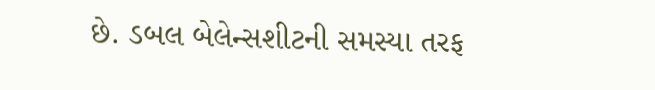છે. ડબલ બેલેન્સશીટની સમસ્યા તરફ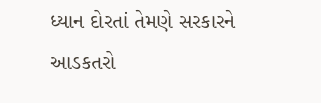ધ્યાન દોરતાં તેમણે સરકારને આડકતરો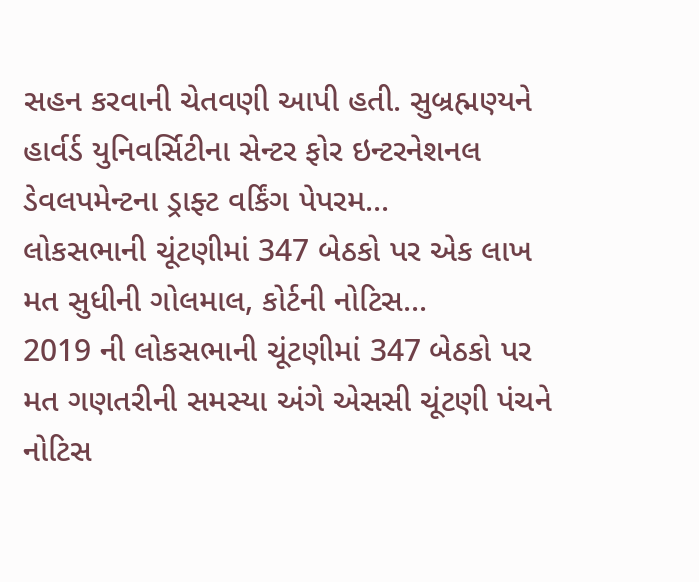સહન કરવાની ચેતવણી આપી હતી. સુબ્રહ્મણ્યને હાર્વર્ડ યુનિવર્સિટીના સેન્ટર ફોર ઇન્ટરનેશનલ ડેવલપમેન્ટના ડ્રાફ્ટ વર્કિંગ પેપરમ...
લોકસભાની ચૂંટણીમાં 347 બેઠકો પર એક લાખ મત સુધીની ગોલમાલ, કોર્ટની નોટિસ...
2019 ની લોકસભાની ચૂંટણીમાં 347 બેઠકો પર મત ગણતરીની સમસ્યા અંગે એસસી ચૂંટણી પંચને નોટિસ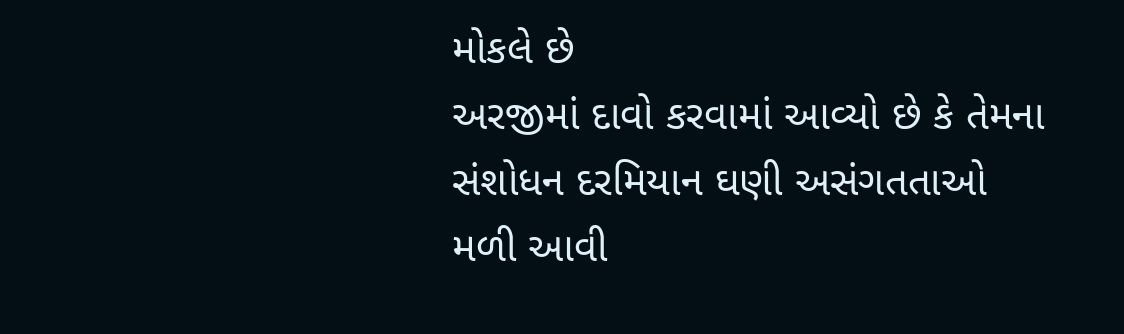મોકલે છે
અરજીમાં દાવો કરવામાં આવ્યો છે કે તેમના સંશોધન દરમિયાન ઘણી અસંગતતાઓ મળી આવી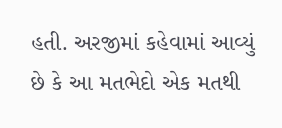હતી. અરજીમાં કહેવામાં આવ્યું છે કે આ મતભેદો એક મતથી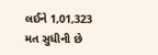લઈને 1,01,323 મત સુધીની છે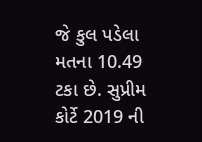જે કુલ પડેલા મતના 10.49 ટકા છે. સુપ્રીમ કોર્ટે 2019 ની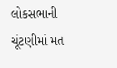લોકસભાની ચૂંટણીમાં મત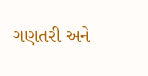ગણતરી અને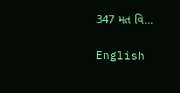347 મત વિ...

English